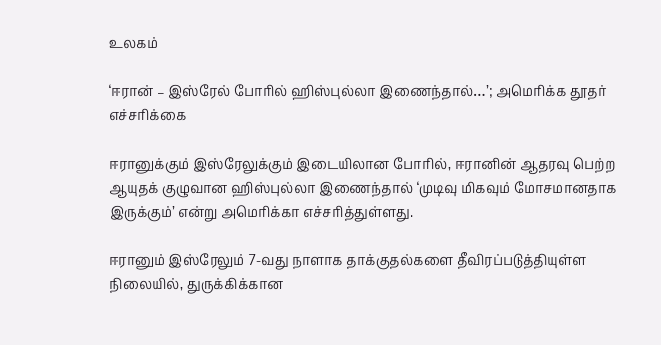உலகம்

‘ஈரான் – இஸ்ரேல் போரில் ஹிஸ்புல்லா இணைந்தால்…’; அமெரிக்க தூதர் எச்சரிக்கை

ஈரானுக்கும் இஸ்ரேலுக்கும் இடையிலான போரில், ஈரானின் ஆதரவு பெற்ற ஆயுதக் குழுவான ஹிஸ்புல்லா இணைந்தால் ‘முடிவு மிகவும் மோசமானதாக இருக்கும்’ என்று அமெரிக்கா எச்சரித்துள்ளது.

ஈரானும் இஸ்ரேலும் 7-வது நாளாக தாக்குதல்களை தீவிரப்படுத்தியுள்ள நிலையில், துருக்கிக்கான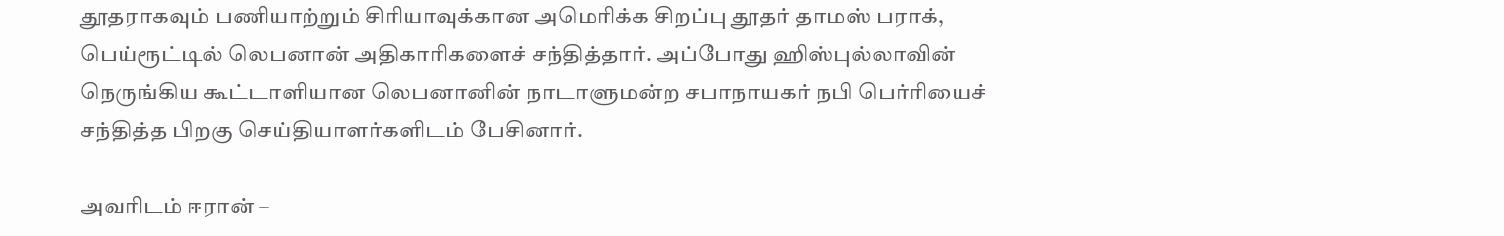தூதராகவும் பணியாற்றும் சிரியாவுக்கான அமெரிக்க சிறப்பு தூதர் தாமஸ் பராக், பெய்ரூட்டில் லெபனான் அதிகாரிகளைச் சந்தித்தார். அப்போது ஹிஸ்புல்லாவின் நெருங்கிய கூட்டாளியான லெபனானின் நாடாளுமன்ற சபாநாயகர் நபி பெர்ரியைச் சந்தித்த பிறகு செய்தியாளர்களிடம் பேசினார்.

அவரிடம் ஈரான் –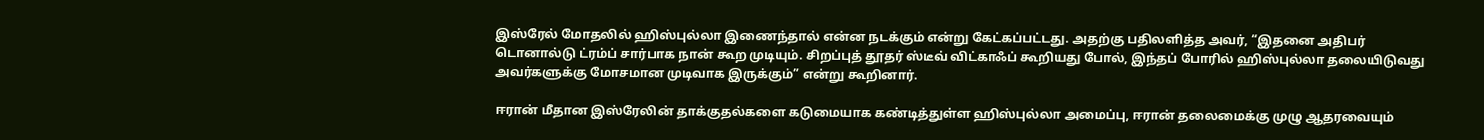இஸ்ரேல் மோதலில் ஹிஸ்புல்லா இணைந்தால் என்ன நடக்கும் என்று கேட்கப்பட்டது. அதற்கு பதிலளித்த அவர், “இதனை அதிபர் டொனால்டு ட்ரம்ப் சார்பாக நான் கூற முடியும். சிறப்புத் தூதர் ஸ்டீவ் விட்காஃப் கூறியது போல், இந்தப் போரில் ஹிஸ்புல்லா தலையிடுவது அவர்களுக்கு மோசமான முடிவாக இருக்கும்” என்று கூறினார்.

ஈரான் மீதான இஸ்ரேலின் தாக்குதல்களை கடுமையாக கண்டித்துள்ள ஹிஸ்புல்லா அமைப்பு, ஈரான் தலைமைக்கு முழு ஆதரவையும்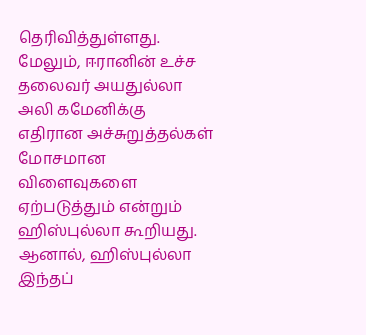தெரிவித்துள்ளது. மேலும், ஈரானின் உச்ச தலைவர் அயதுல்லா அலி கமேனிக்கு எதிரான அச்சுறுத்தல்கள் மோசமான விளைவுகளை ஏற்படுத்தும் என்றும் ஹிஸ்புல்லா கூறியது. ஆனால், ஹிஸ்புல்லா இந்தப்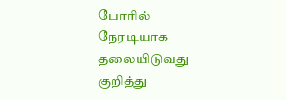போரில் நேரடியாக தலையிடுவது குறித்து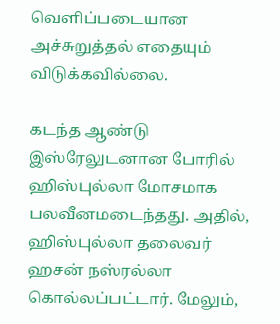வெளிப்படையான அச்சுறுத்தல் எதையும் விடுக்கவில்லை.

கடந்த ஆண்டு இஸ்ரேலுடனான போரில் ஹிஸ்புல்லா மோசமாக பலவீனமடைந்தது. அதில், ஹிஸ்புல்லா தலைவர் ஹசன் நஸ்ரல்லா கொல்லப்பட்டார். மேலும்,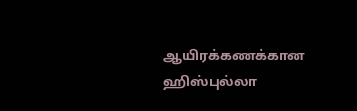ஆயிரக்கணக்கான ஹிஸ்புல்லா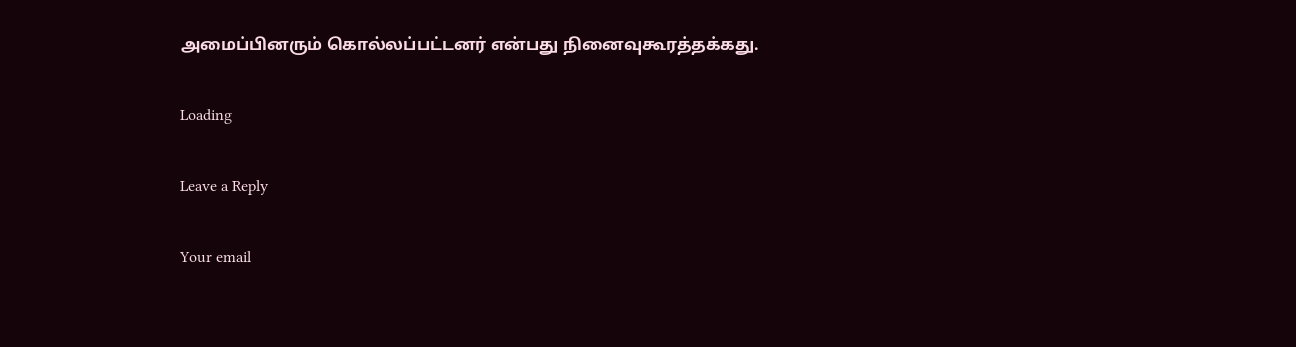அமைப்பினரும் கொல்லப்பட்டனர் என்பது நினைவுகூரத்தக்கது.

Loading

Leave a Reply

Your email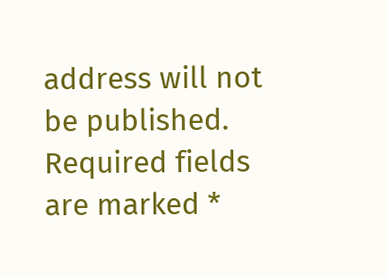address will not be published. Required fields are marked *